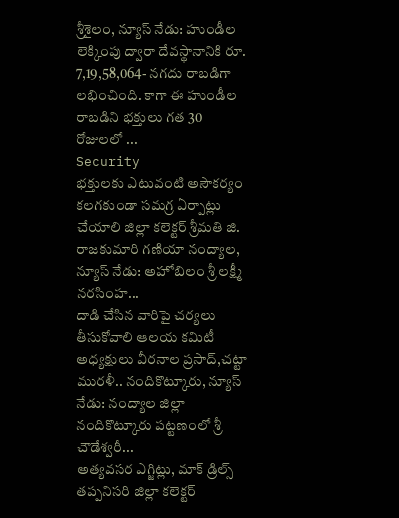శ్రీశైలం, న్యూస్ నేడు: హుండీల లెక్కింపు ద్వారా దేవస్థానానికి రూ. 7,19,58,064- నగదు రాబడిగా లభించింది. కాగా ఈ హుండీల రాబడిని భక్తులు గత 30 రోజులలో ...
Security
భక్తులకు ఎటువంటి అసౌకర్యం కలగకుండా సమగ్ర ఏర్పాట్లు చేయాలి జిల్లా కలెక్టర్ శ్రీమతి జి. రాజకుమారి గణియా నంద్యాల, న్యూస్ నేడు: అహోబిలం శ్రీ లక్ష్మీ నరసింహ...
దాడి చేసిన వారిపై చర్యలు తీసుకోవాలి ఆలయ కమిటీ అధ్యక్షులు వీరనాల ప్రసాద్,చట్టా మురళీ.. నందికొట్కూరు, న్యూస్ నేడు: నంద్యాల జిల్లా నందికొట్కూరు పట్టణంలో శ్రీ చౌడేశ్వరీ...
అత్యవసర ఎగ్జిట్లు, మాక్ డ్రిల్స్ తప్పనిసరి జిల్లా కలెక్టర్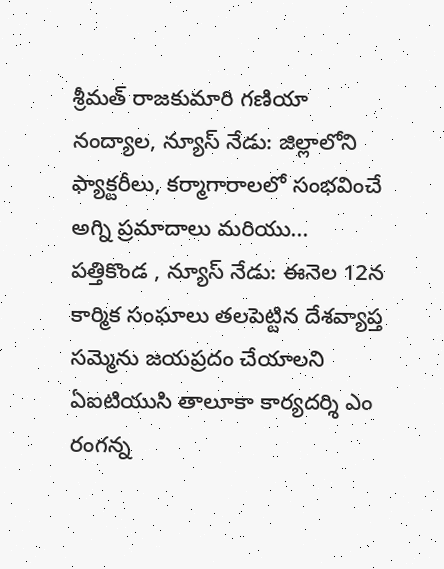శ్రీమత్ రాజకుమారి గణియా నంద్యాల, న్యూస్ నేడు: జిల్లాలోని ఫ్యాక్టరీలు, కర్మాగారాలలో సంభవించే అగ్ని ప్రమాదాలు మరియు...
పత్తికొండ , న్యూస్ నేడు: ఈనెల 12న కార్మిక సంఘాలు తలపెట్టిన దేశవ్యాప్త సమ్మెను జయప్రదం చేయాలని ఏఐటియుసి తాలూకా కార్యదర్శి ఎం రంగన్న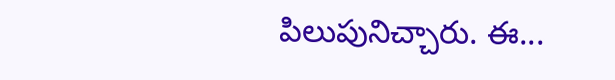పిలుపునిచ్చారు. ఈ...